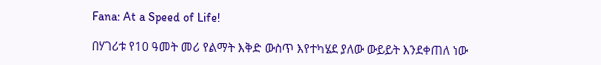Fana: At a Speed of Life!

በሃገሪቱ የ10 ዓመት መሪ የልማት እቅድ ውስጥ እየተካሄደ ያለው ውይይት እንደቀጠለ ነው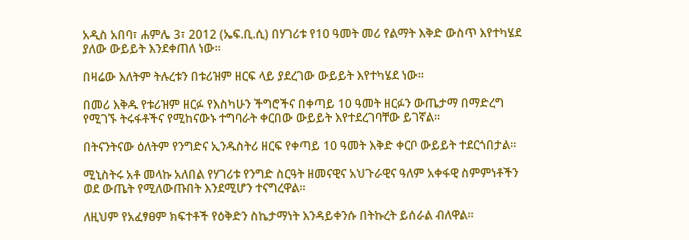አዲስ አበባ፣ ሐምሌ 3፣ 2012 (ኤፍ.ቢ.ሲ) በሃገሪቱ የ10 ዓመት መሪ የልማት እቅድ ውስጥ እየተካሄደ ያለው ውይይት እንደቀጠለ ነው።

በዛሬው እለትም ትሉረቱን በቱሪዝም ዘርፍ ላይ ያደረገው ውይይት እየተካሄደ ነው።

በመሪ እቅዱ የቱሪዝም ዘርፉ የእስካሁን ችግሮችና በቀጣይ 10 ዓመት ዘርፉን ውጤታማ በማድረግ የሚገኙ ትሩፋቶችና የሚከናውኑ ተግባራት ቀርበው ውይይት እየተደረገባቸው ይገኛል።

በትናንትናው ዕለትም የንግድና ኢንዱስትሪ ዘርፍ የቀጣይ 10 ዓመት እቅድ ቀርቦ ውይይት ተደርጎበታል።

ሚኒስትሩ አቶ መላኩ አለበል የሃገሪቱ የንግድ ስርዓት ዘመናዊና አህጉራዊና ዓለም አቀፋዊ ስምምነቶችን ወደ ውጤት የሚለውጡበት እንደሚሆን ተናግረዋል።

ለዚህም የአፈፃፀም ክፍተቶች የዕቅድን ስኬታማነት እንዳይቀንሱ በትኩረት ይሰራል ብለዋል።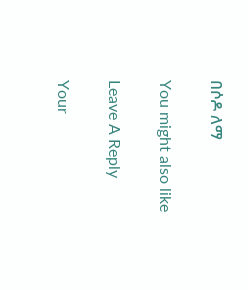በሶዶ ለማ

You might also like

Leave A Reply

Your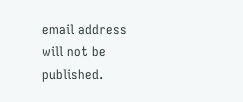email address will not be published.